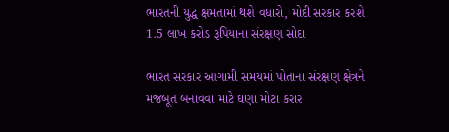ભારતની યુદ્ધ ક્ષમતામાં થશે વધારો, મોદી સરકાર કરશે 1.5 લાખ કરોડ રૂપિયાના સંરક્ષણ સોદા

ભારત સરકાર આગામી સમયમાં પોતાના સંરક્ષણ ક્ષેત્રને મજબૂત બનાવવા માટે ઘણા મોટા કરાર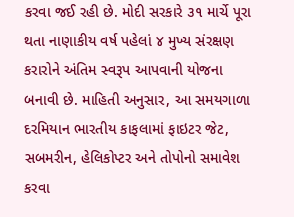કરવા જઈ રહી છે. મોદી સરકારે ૩૧ માર્ચે પૂરા થતા નાણાકીય વર્ષ પહેલાં ૪ મુખ્ય સંરક્ષણ કરારોને અંતિમ સ્વરૂપ આપવાની યોજના બનાવી છે. માહિતી અનુસાર, આ સમયગાળા દરમિયાન ભારતીય કાફલામાં ફાઇટર જેટ, સબમરીન, હેલિકોપ્ટર અને તોપોનો સમાવેશ કરવા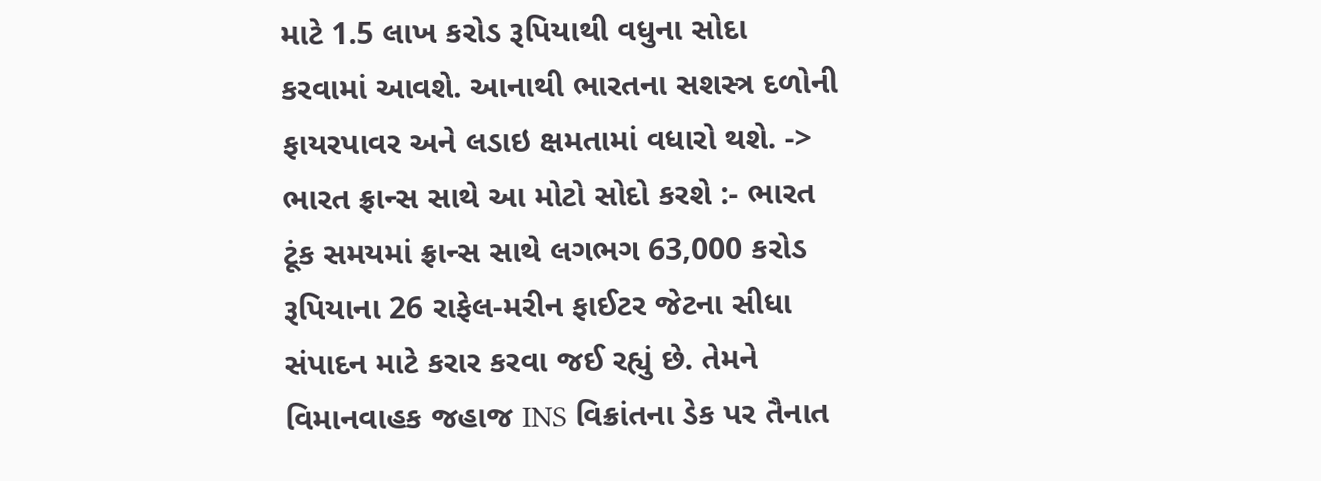માટે 1.5 લાખ કરોડ રૂપિયાથી વધુના સોદા કરવામાં આવશે. આનાથી ભારતના સશસ્ત્ર દળોની ફાયરપાવર અને લડાઇ ક્ષમતામાં વધારો થશે. -> ભારત ફ્રાન્સ સાથે આ મોટો સોદો કરશે :- ભારત ટૂંક સમયમાં ફ્રાન્સ સાથે લગભગ 63,000 કરોડ રૂપિયાના 26 રાફેલ-મરીન ફાઈટર જેટના સીધા સંપાદન માટે કરાર કરવા જઈ રહ્યું છે. તેમને વિમાનવાહક જહાજ INS વિક્રાંતના ડેક પર તૈનાત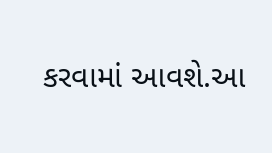કરવામાં આવશે.આ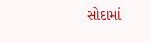સોદામાં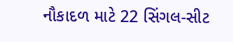નૌકાદળ માટે 22 સિંગલ-સીટ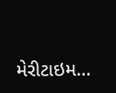મેરીટાઇમ…